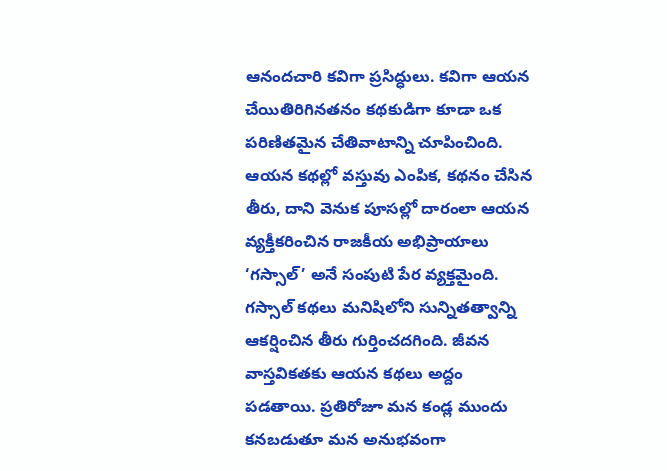ఆనందచారి కవిగా ప్రసిద్ధులు. కవిగా ఆయన చేయితిరిగినతనం కథకుడిగా కూడా ఒక పరిణితమైన చేతివాటాన్ని చూపించింది. ఆయన కథల్లో వస్తువు ఎంపిక, కథనం చేసిన తీరు, దాని వెనుక పూసల్లో దారంలా ఆయన వ్యక్తీకరించిన రాజకీయ అభిప్రాయాలు ‘గస్సాల్’ అనే సంపుటి పేర వ్యక్తమైంది. గస్సాల్ కథలు మనిషిలోని సున్నితత్వాన్ని ఆకర్షించిన తీరు గుర్తించదగింది. జీవన వాస్తవికతకు ఆయన కథలు అద్దం పడతాయి. ప్రతిరోజూ మన కండ్ల ముందు కనబడుతూ మన అనుభవంగా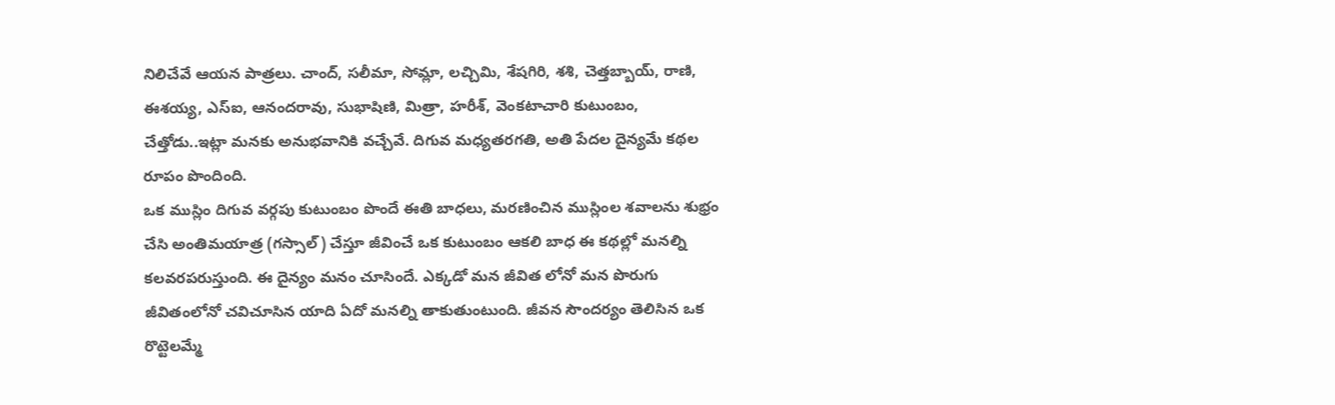నిలిచేవే ఆయన పాత్రలు. చాంద్, సలీమా, సోమ్లా, లచ్చిమి, శేషగిరి, శశి, చెత్తబ్బాయ్, రాణి, ఈశయ్య, ఎస్ఐ, ఆనందరావు, సుభాషిణి, మిత్రా, హరీశ్, వెంకటాచారి కుటుంబం, చేత్తోడు..ఇట్లా మనకు అనుభవానికి వచ్చేవే. దిగువ మధ్యతరగతి, అతి పేదల దైన్యమే కథల రూపం పొందింది.
ఒక ముస్లిం దిగువ వర్గపు కుటుంబం పొందే ఈతి బాధలు, మరణించిన ముస్లింల శవాలను శుభ్రం చేసి అంతిమయాత్ర (గస్సాల్) చేస్తూ జీవించే ఒక కుటుంబం ఆకలి బాధ ఈ కథల్లో మనల్ని కలవరపరుస్తుంది. ఈ దైన్యం మనం చూసిందే. ఎక్కడో మన జీవిత లోనో మన పొరుగు జీవితంలోనో చవిచూసిన యాది ఏదో మనల్ని తాకుతుంటుంది. జీవన సౌందర్యం తెలిసిన ఒక రొట్టెలమ్మే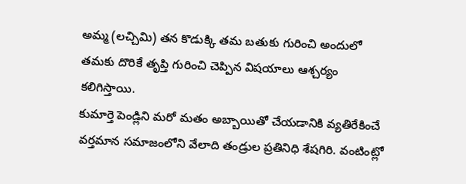అమ్మ (లచ్చిమి) తన కొడుక్కి తమ బతుకు గురించి అందులో తమకు దొరికే తృప్తి గురించి చెప్పిన విషయాలు ఆశ్చర్యం కలిగిస్తాయి.
కుమార్తె పెండ్లిని మరో మతం అబ్బాయితో చేయడానికి వ్యతిరేకించే వర్తమాన సమాజంలోని వేలాది తండ్రుల ప్రతినిధి శేషగిరి. వంటింట్లో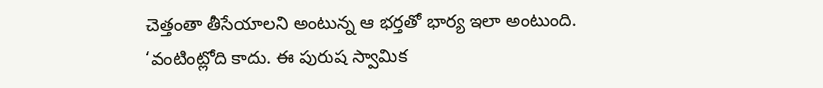చెత్తంతా తీసేయాలని అంటున్న ఆ భర్తతో భార్య ఇలా అంటుంది.
‘వంటింట్లోది కాదు. ఈ పురుష స్వామిక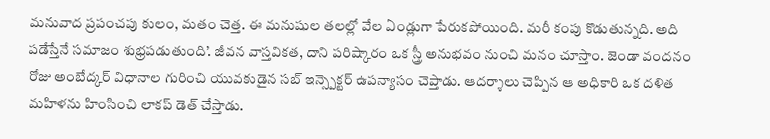మనువాద ప్రపంచపు కులం, మతం చెత్త. ఈ మనుషుల తలల్లో వేల ఏండ్లుగా పేరుకపోయింది. మరీ కంపు కొడుతున్నది. అది పడేస్తేనే సమాజం శుభ్రపడుతుంది’. జీవన వాస్తవికత, దాని పరిష్కారం ఒక స్త్రీ అనుభవం నుంచి మనం చూస్తాం. జెండా వందనం రోజు అంబేద్కర్ విధానాల గురించి యువకుడైన సబ్ ఇన్స్పెక్టర్ ఉపన్యాసం చెప్తాడు. ఆదర్శాలు చెప్పిన ఆ అధికారి ఒక దళిత మహిళను హింసించి లాకప్ డెత్ చేస్తాడు.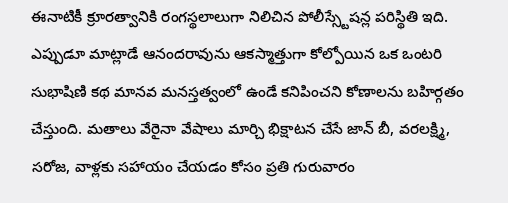ఈనాటికీ క్రూరత్వానికి రంగస్థలాలుగా నిలిచిన పోలీస్స్టేషన్ల పరిస్థితి ఇది. ఎప్పుడూ మాట్లాడే ఆనందరావును ఆకస్మాత్తుగా కోల్పోయిన ఒక ఒంటరి సుభాషిణి కథ మానవ మనస్తత్వంలో ఉండే కనిపించని కోణాలను బహిర్గతం చేస్తుంది. మతాలు వేరైనా వేషాలు మార్చి భిక్షాటన చేసే జాన్ బీ, వరలక్ష్మి, సరోజ, వాళ్లకు సహాయం చేయడం కోసం ప్రతి గురువారం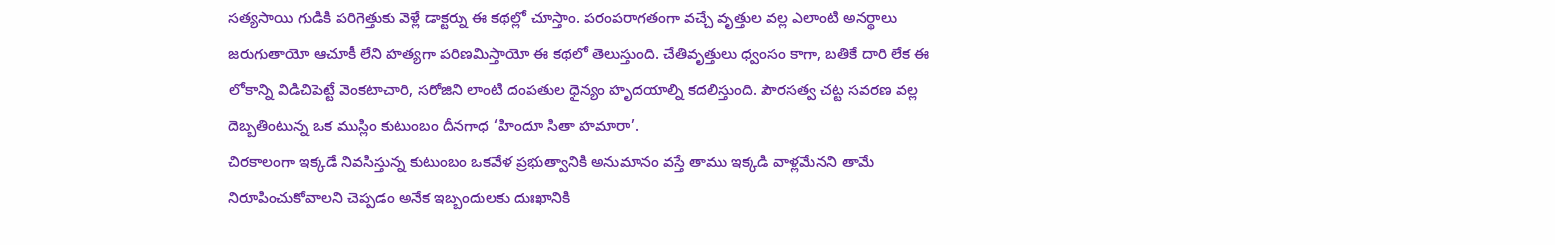సత్యసాయి గుడికి పరిగెత్తుకు వెళ్లే డాక్టర్ను ఈ కథల్లో చూస్తాం. పరంపరాగతంగా వచ్చే వృత్తుల వల్ల ఎలాంటి అనర్థాలు జరుగుతాయో ఆచూకీ లేని హత్యగా పరిణమిస్తాయో ఈ కథలో తెలుస్తుంది. చేతివృత్తులు ధ్వంసం కాగా, బతికే దారి లేక ఈ లోకాన్ని విడిచిపెట్టే వెంకటాచారి, సరోజిని లాంటి దంపతుల ధైన్యం హృదయాల్ని కదలిస్తుంది. పౌరసత్వ చట్ట సవరణ వల్ల దెబ్బతింటున్న ఒక ముస్లిం కుటుంబం దీనగాధ ‘హిందూ సితా హమారా’.
చిరకాలంగా ఇక్కడే నివసిస్తున్న కుటుంబం ఒకవేళ ప్రభుత్వానికి అనుమానం వస్తే తాము ఇక్కడి వాళ్లమేనని తామే నిరూపించుకోవాలని చెప్పడం అనేక ఇబ్బందులకు దుఃఖానికి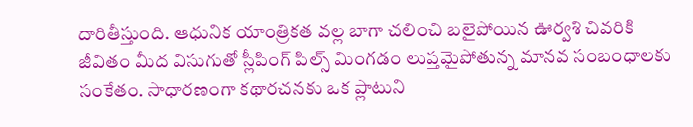దారితీస్తుంది. ఆధునిక యాంత్రికత వల్ల బాగా చలించి బలైపోయిన ఊర్వశి చివరికి జీవితం మీద విసుగుతో స్లీపింగ్ పిల్స్ మింగడం లుప్తమైపోతున్న మానవ సంబంధాలకు సంకేతం. సాధారణంగా కథారచనకు ఒక ప్లాటుని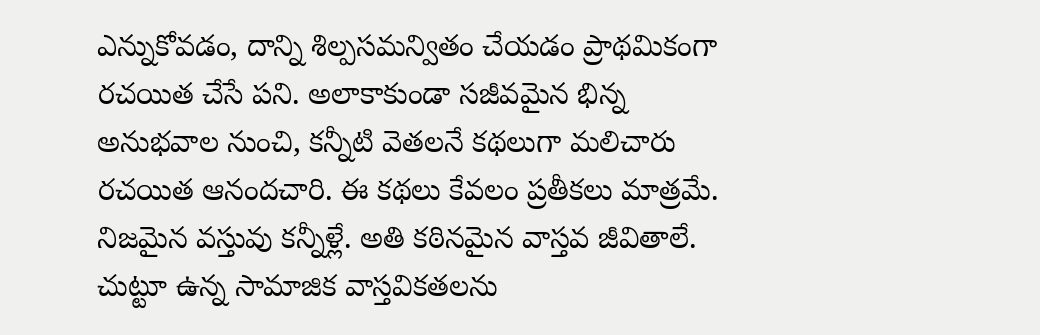ఎన్నుకోవడం, దాన్ని శిల్పసమన్వితం చేయడం ప్రాథమికంగా రచయిత చేసే పని. అలాకాకుండా సజీవమైన భిన్న అనుభవాల నుంచి, కన్నీటి వెతలనే కథలుగా మలిచారు రచయిత ఆనందచారి. ఈ కథలు కేవలం ప్రతీకలు మాత్రమే. నిజమైన వస్తువు కన్నీళ్లే. అతి కఠినమైన వాస్తవ జీవితాలే. చుట్టూ ఉన్న సామాజిక వాస్తవికతలను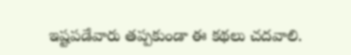ఇష్టపడేవారు తప్పకుండా ఈ కథలు చదవాలి.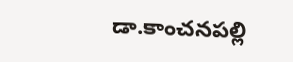డా.కాంచనపల్లి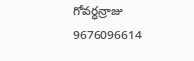గోవర్ధన్రాజు
9676096614